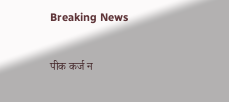Breaking News

पीक कर्ज न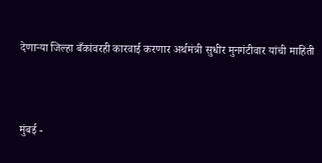देणार्‍या जिल्हा बँकांवरही कारवाई करणार अर्थमंत्री सुधीर मुनगंटीवार यांची माहिती



मुंबई -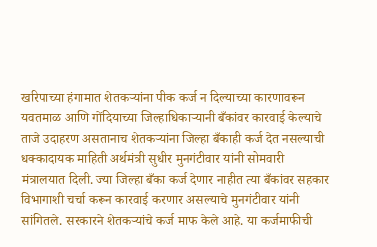खरिपाच्या हंगामात शेतकर्‍यांना पीक कर्ज न दिल्याच्या कारणावरून यवतमाळ आणि गोंदियाच्या जिल्हाधिकार्‍यानी बँकांवर कारवाई केल्याचे ताजे उदाहरण असतानाच शेतकर्‍यांना जिल्हा बँकाही कर्ज देत नसल्याची धक्कादायक माहिती अर्थमंत्री सुधीर मुनगंटीवार यांनी सोमवारी मंत्रालयात दिली. ज्या जिल्हा बँका कर्ज देणार नाहीत त्या बँकांवर सहकार विभागाशी चर्चा करून कारवाई करणार असल्याचे मुनगंटीवार यांनी सांगितले. सरकारने शेतकर्‍यांचे कर्ज माफ केले आहे. या कर्जमाफीची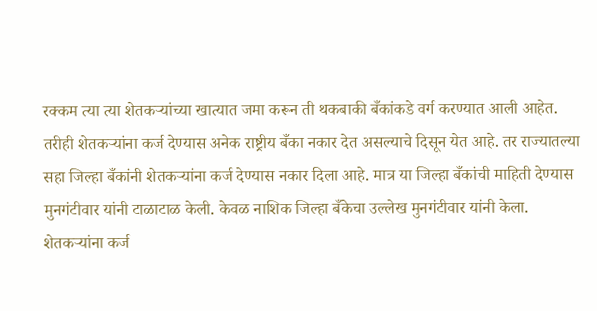रक्कम त्या त्या शेतकर्‍यांच्या खात्यात जमा करून ती थकबाकी बँकांकडे वर्ग करण्यात आली आहेत. तरीही शेतकर्‍यांना कर्ज देण्यास अनेक राष्ट्रीय बँका नकार देत असल्याचे दिसून येत आहे. तर राज्यातल्या सहा जिल्हा बँकांनी शेतकर्‍यांना कर्ज देण्यास नकार दिला आहे. मात्र या जिल्हा बँकांची माहिती देण्यास मुनगंटीवार यांनी टाळाटाळ केली. केवळ नाशिक जिल्हा बँकेचा उल्लेख मुनगंटीवार यांनी केला. शेतकर्‍यांना कर्ज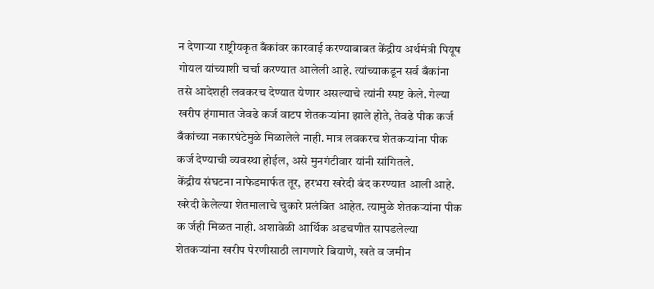न देणार्‍या राष्ट्रीयकृत बँकांवर कारवाई करण्याबाबत केंद्रीय अर्थमंत्री पियूष गोयल यांच्याशी चर्चा करण्यात आलेली आहे. त्यांच्याकडून सर्व बँकांना तसे आदेशही लवकरच देण्यात येणार असल्याचे त्यांनी स्पष्ट केले. गेल्या खरीप हंगामात जेवढे कर्ज वाटप शेतकर्‍यांना झाले होते, तेवढे पीक कर्ज बँकांच्या नकारघंटेमुळे मिळालेले नाही. मात्र लवकरच शेतकर्‍यांना पीक कर्ज देण्याची व्यवस्था होईल, असे मुनगंटीवार यांनी सांगितले.
केंद्रीय संघटना नाफेडमार्फत तूर, हरभरा खरेदी बंद करण्यात आली आहे. खरेदी केलेल्या शेतमालाचे चुकारे प्रलंबित आहेत. त्यामुळे शेतकर्‍यांना पीक क र्जही मिळत नाही. अशावेळी आर्थिक अडचणीत सापडलेल्या शेतकर्‍यांना खरीप पेरणीसाठी लागणारे बियाणे, खते व जमीन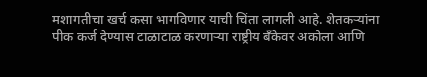मशागतीचा खर्च कसा भागविणार याची चिंता लागली आहे. शेतकर्‍यांना पीक कर्ज देण्यास टाळाटाळ करणार्‍या राष्ट्रीय बँकेवर अकोला आणि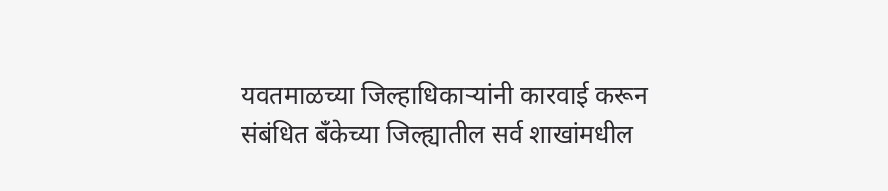यवतमाळच्या जिल्हाधिकार्‍यांनी कारवाई करून संबंधित बँकेच्या जिल्ह्यातील सर्व शाखांमधील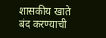शासकीय खाते बंद करण्याची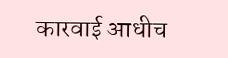कारवाई आधीच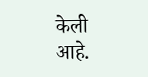केली आहे.